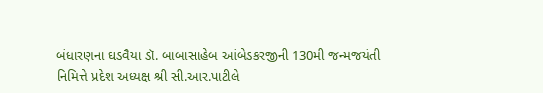બંધારણના ઘડવૈયા ડૉ. બાબાસાહેબ આંબેડકરજીની 130મી જન્મજયંતી નિમિત્તે પ્રદેશ અધ્યક્ષ શ્રી સી.આર.પાટીલે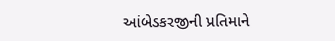આંબેડકરજીની પ્રતિમાને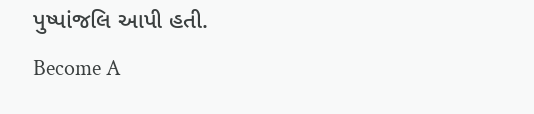પુષ્પાંજલિ આપી હતી.
Become A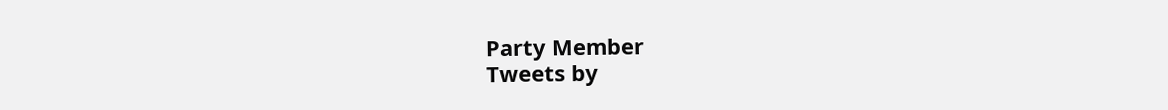Party Member
Tweets by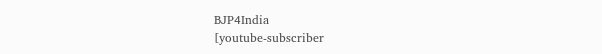BJP4India
[youtube-subscriber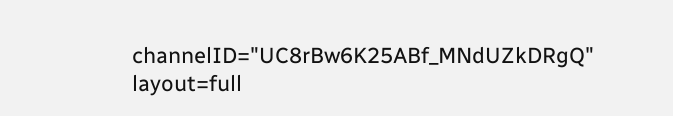channelID="UC8rBw6K25ABf_MNdUZkDRgQ" layout=full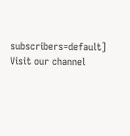subscribers=default]
Visit our channel